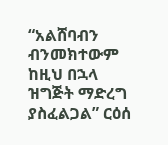“አልሸባብን ብንመክተውም ከዚህ በኋላ ዝግጅት ማድረግ ያስፈልጋል” ርዕሰ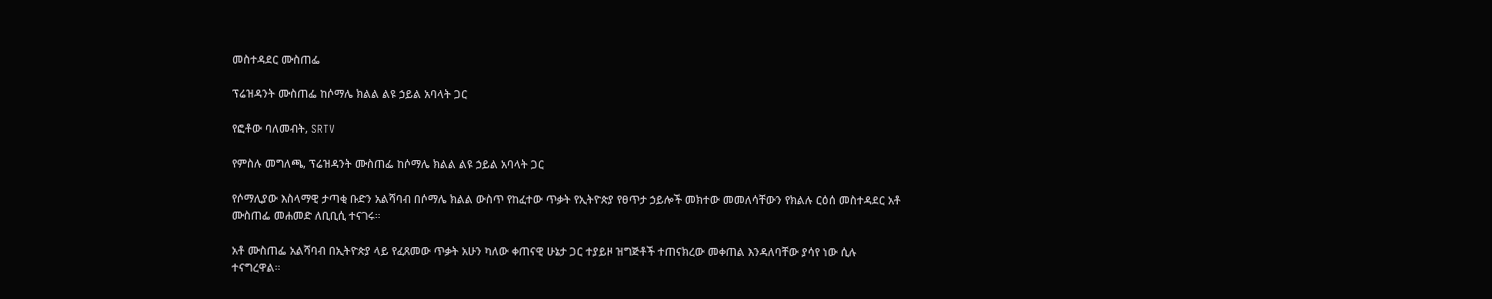መስተዳደር ሙስጠፌ

ፕሬዝዳንት ሙስጠፌ ከሶማሌ ክልል ልዩ ኃይል አባላት ጋር

የፎቶው ባለመብት, SRTV

የምስሉ መግለጫ, ፕሬዝዳንት ሙስጠፌ ከሶማሌ ክልል ልዩ ኃይል አባላት ጋር

የሶማሊያው እስላማዊ ታጣቂ ቡድን አልሻባብ በሶማሌ ክልል ውስጥ የከፈተው ጥቃት የኢትዮጵያ የፀጥታ ኃይሎች መክተው መመለሳቸውን የክልሉ ርዕሰ መስተዳደር አቶ ሙስጠፌ መሐመድ ለቢቢሲ ተናገሩ።

አቶ ሙስጠፌ አልሻባብ በኢትዮጵያ ላይ የፈጸመው ጥቃት አሁን ካለው ቀጠናዊ ሁኔታ ጋር ተያይዞ ዝግጅቶች ተጠናክረው መቀጠል እንዳለባቸው ያሳየ ነው ሲሉ ተናግረዋል።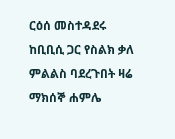ርዕሰ መስተዳደሩ ከቢቢሲ ጋር የስልክ ቃለ ምልልስ ባደረጉበት ዛሬ ማክሰኞ ሐምሌ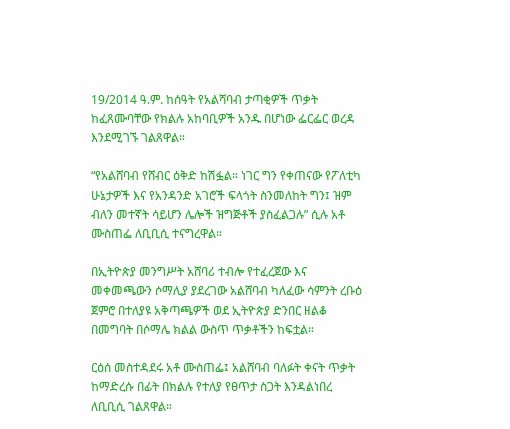19/2014 ዓ.ም. ከሰዓት የአልሻባብ ታጣቂዎች ጥቃት ከፈጸሙባቸው የክልሉ አከባቢዎች አንዱ በሆነው ፌርፌር ወረዳ እንደሚገኙ ገልጸዋል።

“የአልሸባብ የሸብር ዕቅድ ከሽፏል። ነገር ግን የቀጠናው የፖለቲካ ሁኔታዎች እና የአንዳንድ አገሮች ፍላጎት ስንመለከት ግን፤ ዝም ብለን መተኛት ሳይሆን ሌሎች ዝግጅቶች ያስፈልጋሉ” ሲሉ አቶ ሙስጠፌ ለቢቢሲ ተናግረዋል።

በኢትዮጵያ መንግሥት አሸባሪ ተብሎ የተፈረጀው እና መቀመጫውን ሶማሊያ ያደረገው አልሸባብ ካለፈው ሳምንት ረቡዕ ጀምሮ በተለያዩ አቅጣጫዎች ወደ ኢትዮጵያ ድንበር ዘልቆ በመግባት በሶማሌ ክልል ውስጥ ጥቃቶችን ከፍቷል።

ርዕሰ መስተዳደሩ አቶ ሙስጠፌ፤ አልሸባብ ባለፉት ቀናት ጥቃት ከማድረሱ በፊት በክልሉ የተለያ የፀጥታ ስጋት እንዳልነበረ ለቢቢሲ ገልጸዋል።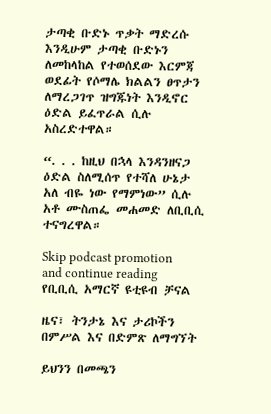ታጣቂ ቡድኑ ጥቃት ማድረሱ እንዲሁም ታጣቂ ቡድኑን ለመከላከል የተወሰደው እርምጃ ወደፊት የሶማሌ ክልልን ፀጥታን ለማረጋገጥ ዝግጁነት እንዲኖር ዕድል ይፈጥራል ሲሉ አስረድተዋል።

“. . . ከዚህ በኋላ እንዳንዘናጋ ዕድል ስለሚሰጥ የተሻለ ሁኔታ አለ ብዬ ነው የማምነው” ሲሉ አቶ ሙስጠፌ መሐመድ ለቢቢሲ ተናግረዋል።

Skip podcast promotion and continue reading
የቢቢሲ አማርኛ ዩቲዩብ ቻናል

ዜና፣ ትንታኔ እና ታሪኮችን በምሥል እና በድምጽ ለማግኘት

ይህንን በመጫን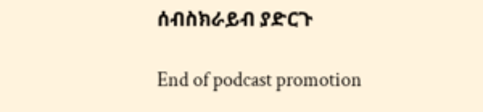ሰብስክራይብ ያድርጉ

End of podcast promotion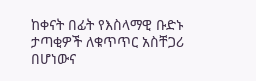ከቀናት በፊት የእስላማዊ ቡድኑ ታጣቂዎች ለቁጥጥር አስቸጋሪ በሆነውና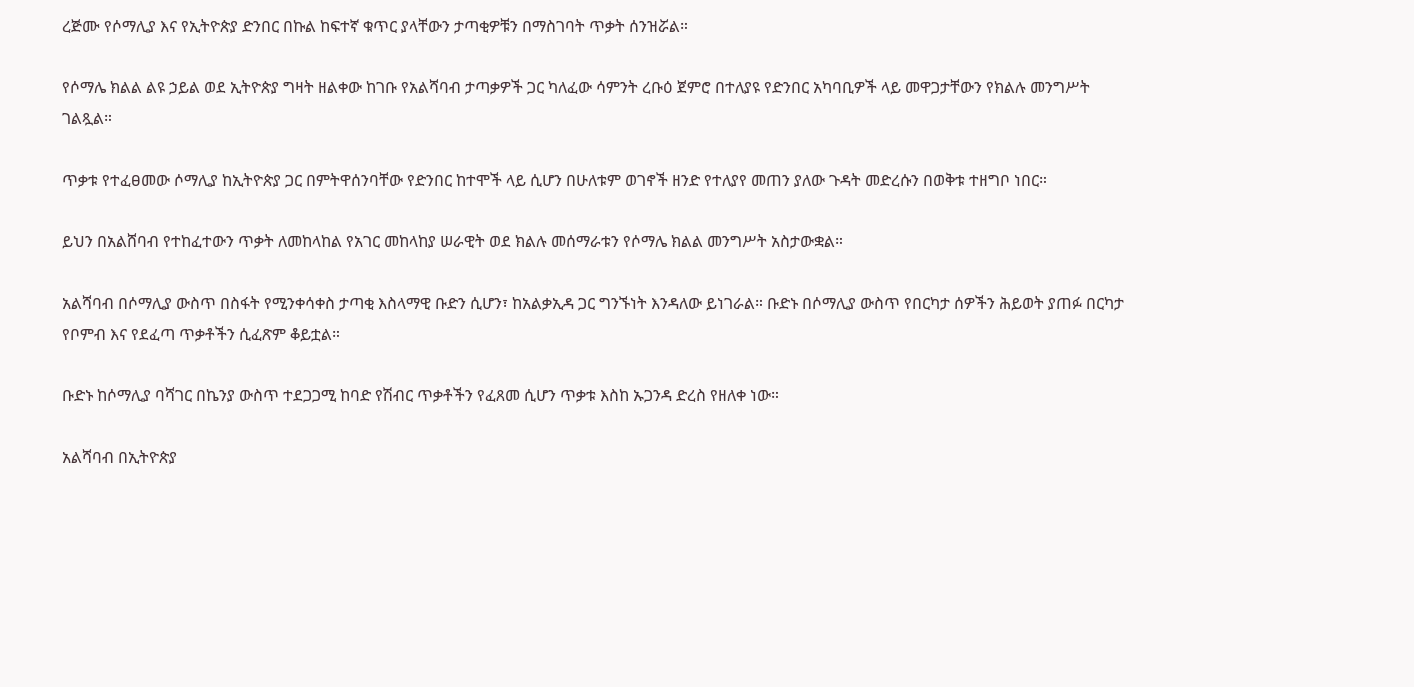ረጅሙ የሶማሊያ እና የኢትዮጵያ ድንበር በኩል ከፍተኛ ቁጥር ያላቸውን ታጣቂዎቹን በማስገባት ጥቃት ሰንዝሯል።

የሶማሌ ክልል ልዩ ኃይል ወደ ኢትዮጵያ ግዛት ዘልቀው ከገቡ የአልሻባብ ታጣቃዎች ጋር ካለፈው ሳምንት ረቡዕ ጀምሮ በተለያዩ የድንበር አካባቢዎች ላይ መዋጋታቸውን የክልሉ መንግሥት ገልጿል።

ጥቃቱ የተፈፀመው ሶማሊያ ከኢትዮጵያ ጋር በምትዋሰንባቸው የድንበር ከተሞች ላይ ሲሆን በሁለቱም ወገኖች ዘንድ የተለያየ መጠን ያለው ጉዳት መድረሱን በወቅቱ ተዘግቦ ነበር።

ይህን በአልሸባብ የተከፈተውን ጥቃት ለመከላከል የአገር መከላከያ ሠራዊት ወደ ክልሉ መሰማራቱን የሶማሌ ክልል መንግሥት አስታውቋል።

አልሻባብ በሶማሊያ ውስጥ በስፋት የሚንቀሳቀስ ታጣቂ እስላማዊ ቡድን ሲሆን፣ ከአልቃኢዳ ጋር ግንኙነት እንዳለው ይነገራል። ቡድኑ በሶማሊያ ውስጥ የበርካታ ሰዎችን ሕይወት ያጠፉ በርካታ የቦምብ እና የደፈጣ ጥቃቶችን ሲፈጽም ቆይቷል።

ቡድኑ ከሶማሊያ ባሻገር በኬንያ ውስጥ ተደጋጋሚ ከባድ የሽብር ጥቃቶችን የፈጸመ ሲሆን ጥቃቱ እስከ ኡጋንዳ ድረስ የዘለቀ ነው።

አልሻባብ በኢትዮጵያ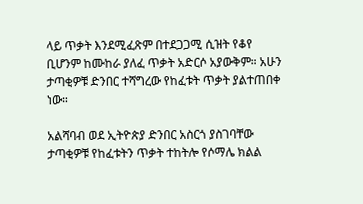ላይ ጥቃት እንደሚፈጽም በተደጋጋሚ ሲዝት የቆየ ቢሆንም ከሙከራ ያለፈ ጥቃት አድርሶ አያውቅም። አሁን ታጣቂዎቹ ድንበር ተሻግረው የከፈቱት ጥቃት ያልተጠበቀ ነው።

አልሻባብ ወደ ኢትዮጵያ ድንበር አስርጎ ያስገባቸው ታጣቂዎቹ የከፈቱትን ጥቃት ተከትሎ የሶማሌ ክልል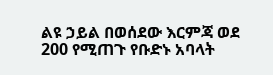ልዩ ኃይል በወሰደው እርምጃ ወደ 200 የሚጠጉ የቡድኑ አባላት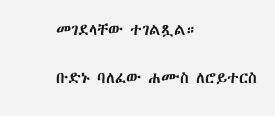መገደላቸው ተገልጿል።

ቡድኑ ባለፈው ሐሙስ ለሮይተርስ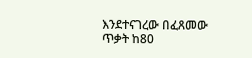እንደተናገረው በፈጸመው ጥቃት ከ80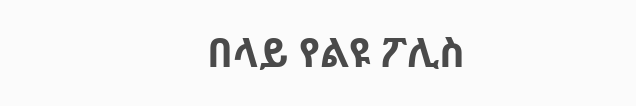በላይ የልዩ ፖሊስ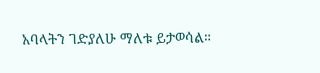አባላትን ገድያለሁ ማለቱ ይታወሳል።